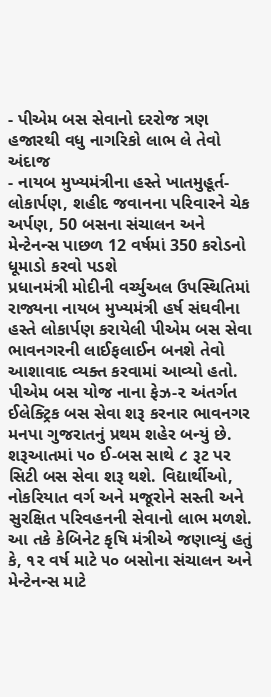- પીએમ બસ સેવાનો દરરોજ ત્રણ હજારથી વધુ નાગરિકો લાભ લે તેવો અંદાજ
- નાયબ મુખ્યમંત્રીના હસ્તે ખાતમુહૂર્ત-લોકાર્પણ, શહીદ જવાનના પરિવારને ચેક અર્પણ, 50 બસના સંચાલન અને મેન્ટેનન્સ પાછળ 12 વર્ષમાં 350 કરોડનો ધૂમાડો કરવો પડશે
પ્રધાનમંત્રી મોદીની વર્ચ્યુઅલ ઉપસ્થિતિમાં રાજ્યના નાયબ મુખ્યમંત્રી હર્ષ સંઘવીના હસ્તે લોકાર્પણ કરાયેલી પીએમ બસ સેવા ભાવનગરની લાઈફલાઈન બનશે તેવો આશાવાદ વ્યક્ત કરવામાં આવ્યો હતો. પીએમ બસ યોજ નાના ફેઝ-૨ અંતર્ગત ઈલેક્ટ્રિક બસ સેવા શરૂ કરનાર ભાવનગર મનપા ગુજરાતનું પ્રથમ શહેર બન્યું છે. શરૂઆતમાં ૫૦ ઈ-બસ સાથે ૮ રૂટ પર સિટી બસ સેવા શરૂ થશે. વિદ્યાર્થીઓ, નોકરિયાત વર્ગ અને મજૂરોને સસ્તી અને સુરક્ષિત પરિવહનની સેવાનો લાભ મળશે.
આ તકે કેબિનેટ કૃષિ મંત્રીએ જણાવ્યું હતું કે, ૧૨ વર્ષ માટે ૫૦ બસોના સંચાલન અને મેન્ટેનન્સ માટે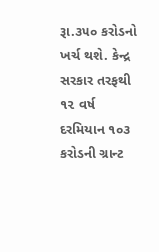રૂા.૩૫૦ કરોડનો ખર્ચ થશે. કેન્દ્ર સરકાર તરફથી ૧૨ વર્ષ દરમિયાન ૧૦૩ કરોડની ગ્રાન્ટ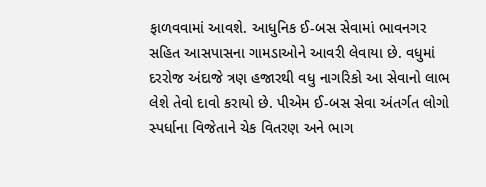ફાળવવામાં આવશે. આધુનિક ઈ-બસ સેવામાં ભાવનગર સહિત આસપાસના ગામડાઓને આવરી લેવાયા છે. વધુમાં દરરોજ અંદાજે ત્રણ હજારથી વધુ નાગરિકો આ સેવાનો લાભ લેશે તેવો દાવો કરાયો છે. પીએમ ઈ-બસ સેવા અંતર્ગત લોગો સ્પર્ધાના વિજેતાને ચેક વિતરણ અને ભાગ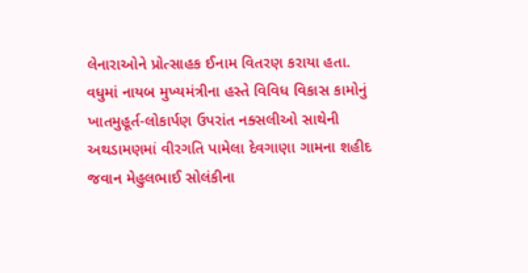લેનારાઓને પ્રોત્સાહક ઈનામ વિતરણ કરાયા હતા.
વધુમાં નાયબ મુખ્યમંત્રીના હસ્તે વિવિધ વિકાસ કામોનું ખાતમુહૂર્ત-લોકાર્પણ ઉપરાંત નક્સલીઓ સાથેની અથડામણમાં વીરગતિ પામેલા દેવગાણા ગામના શહીદ જવાન મેહુલભાઈ સોલંકીના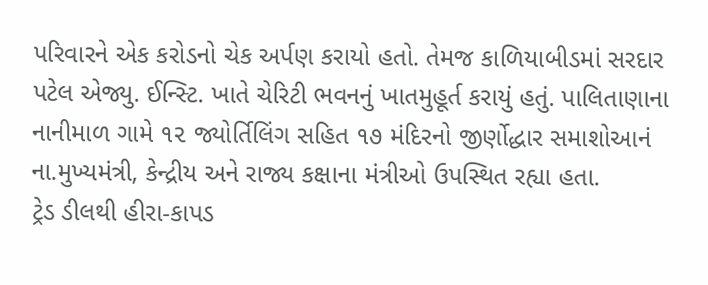પરિવારને એક કરોડનો ચેક અર્પણ કરાયો હતો. તેમજ કાળિયાબીડમાં સરદાર પટેલ એજ્યુ. ઈન્સ્ટિ. ખાતે ચેરિટી ભવનનું ખાતમુહૂર્ત કરાયું હતું. પાલિતાણાના નાનીમાળ ગામે ૧૨ જ્યોર્તિલિંગ સહિત ૧૭ મંદિરનો જીર્ણોદ્ધાર સમાશોઆનં ના.મુખ્યમંત્રી, કેન્દ્રીય અને રાજ્ય કક્ષાના મંત્રીઓ ઉપસ્થિત રહ્યા હતા.
ટ્રેડ ડીલથી હીરા-કાપડ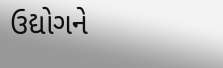ઉદ્યોગને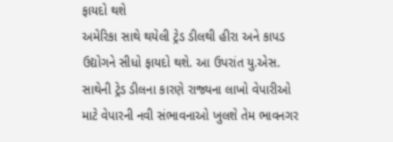ફાયદો થશે
અમેરિકા સાથે થયેલી ટ્રેડ ડીલથી હીરા અને કાપડ ઉદ્યોગને સીધો ફાયદો થશે. આ ઉપરાંત યુ.એસ. સાથેની ટ્રેડ ડીલના કારણે રાજ્યના લાખો વેપારીઓ માટે વેપારની નવી સંભાવનાઓ ખુલશે તેમ ભાવનગર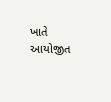ખાતે આયોજીત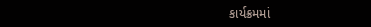કાર્યક્રમમાં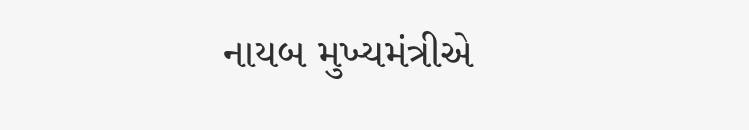નાયબ મુખ્યમંત્રીએ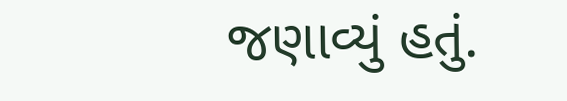જણાવ્યું હતું.